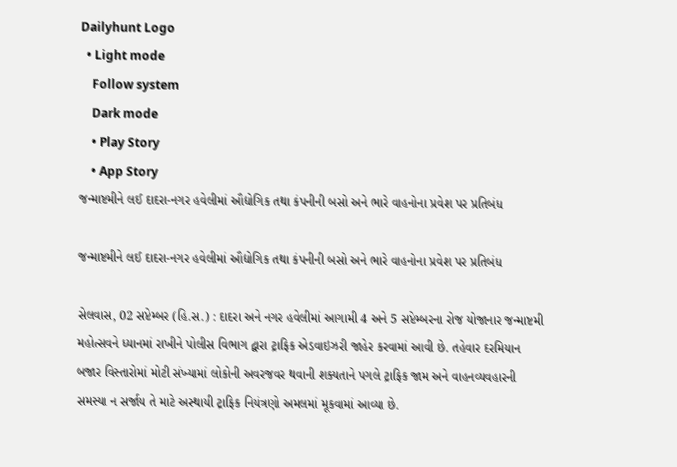Dailyhunt Logo
  • Light mode
    Follow system
    Dark mode
    • Play Story
    • App Story
જન્માષ્ટમીને લઈ દાદરા-નગર હવેલીમાં ઔદ્યોગિક તથા કંપનીની બસો અને ભારે વાહનોના પ્રવેશ પર પ્રતિબંધ

જન્માષ્ટમીને લઈ દાદરા-નગર હવેલીમાં ઔદ્યોગિક તથા કંપનીની બસો અને ભારે વાહનોના પ્રવેશ પર પ્રતિબંધ

સેલવાસ, 02 સપ્ટેમ્બર (હિ.સ.) : દાદરા અને નગર હવેલીમાં આગામી 4 અને 5 સપ્ટેમ્બરના રોજ યોજાનાર જન્માષ્ટમી મહોત્સવને ધ્યાનમાં રાખીને પોલીસ વિભાગ દ્વારા ટ્રાફિક એડવાઇઝરી જાહેર કરવામાં આવી છે. તહેવાર દરમિયાન બજાર વિસ્તારોમાં મોટી સંખ્યામાં લોકોની અવરજવર થવાની શક્યતાને પગલે ટ્રાફિક જામ અને વાહનવ્યવહારની સમસ્યા ન સર્જાય તે માટે અસ્થાયી ટ્રાફિક નિયંત્રણો અમલમાં મૂકવામાં આવ્યા છે.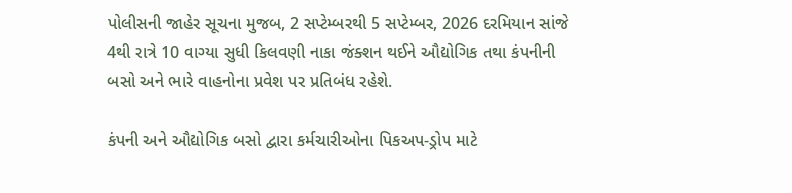પોલીસની જાહેર સૂચના મુજબ, 2 સપ્ટેમ્બરથી 5 સપ્ટેમ્બર, 2026 દરમિયાન સાંજે 4થી રાત્રે 10 વાગ્યા સુધી કિલવણી નાકા જંક્શન થઈને ઔદ્યોગિક તથા કંપનીની બસો અને ભારે વાહનોના પ્રવેશ પર પ્રતિબંધ રહેશે.

કંપની અને ઔદ્યોગિક બસો દ્વારા કર્મચારીઓના પિકઅપ-ડ્રોપ માટે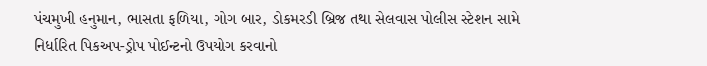પંચમુખી હનુમાન, ભાસતા ફળિયા, ગોગ બાર, ડોકમરડી બ્રિજ તથા સેલવાસ પોલીસ સ્ટેશન સામે નિર્ધારિત પિકઅપ-ડ્રોપ પોઈન્ટનો ઉપયોગ કરવાનો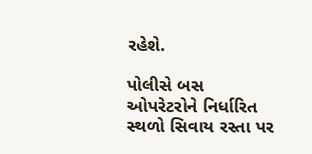રહેશે.

પોલીસે બસ ઓપરેટરોને નિર્ધારિત સ્થળો સિવાય રસ્તા પર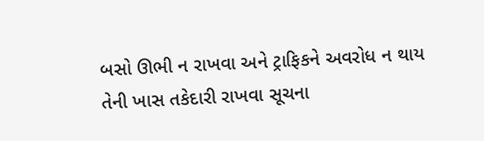બસો ઊભી ન રાખવા અને ટ્રાફિકને અવરોધ ન થાય તેની ખાસ તકેદારી રાખવા સૂચના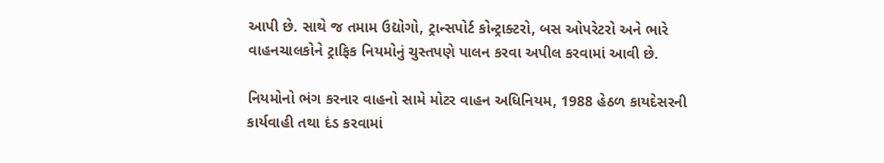આપી છે. સાથે જ તમામ ઉદ્યોગો, ટ્રાન્સપોર્ટ કોન્ટ્રાક્ટરો, બસ ઓપરેટરો અને ભારે વાહનચાલકોને ટ્રાફિક નિયમોનું ચુસ્તપણે પાલન કરવા અપીલ કરવામાં આવી છે.

નિયમોનો ભંગ કરનાર વાહનો સામે મોટર વાહન અધિનિયમ, 1988 હેઠળ કાયદેસરની કાર્યવાહી તથા દંડ કરવામાં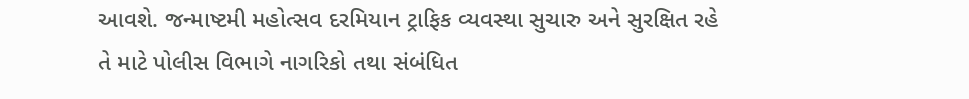આવશે. જન્માષ્ટમી મહોત્સવ દરમિયાન ટ્રાફિક વ્યવસ્થા સુચારુ અને સુરક્ષિત રહે તે માટે પોલીસ વિભાગે નાગરિકો તથા સંબંધિત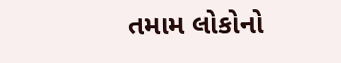તમામ લોકોનો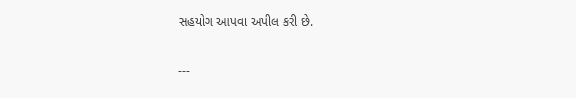સહયોગ આપવા અપીલ કરી છે.

---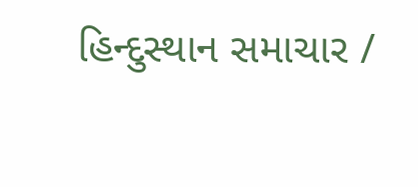હિન્દુસ્થાન સમાચાર /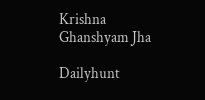Krishna Ghanshyam Jha

Dailyhunt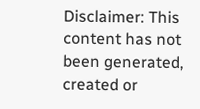Disclaimer: This content has not been generated, created or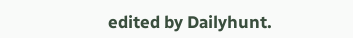edited by Dailyhunt.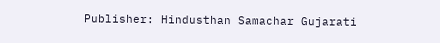Publisher: Hindusthan Samachar Gujarati